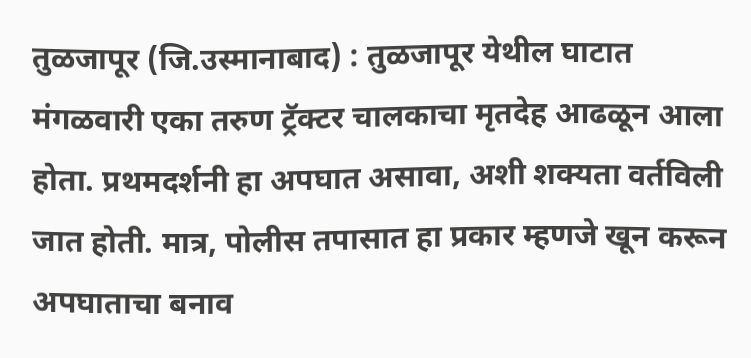तुळजापूर (जि.उस्मानाबाद) : तुळजापूर येथील घाटात मंगळवारी एका तरुण ट्रॅक्टर चालकाचा मृतदेह आढळून आला होता. प्रथमदर्शनी हा अपघात असावा, अशी शक्यता वर्तविली जात होती. मात्र, पोलीस तपासात हा प्रकार म्हणजे खून करून अपघाताचा बनाव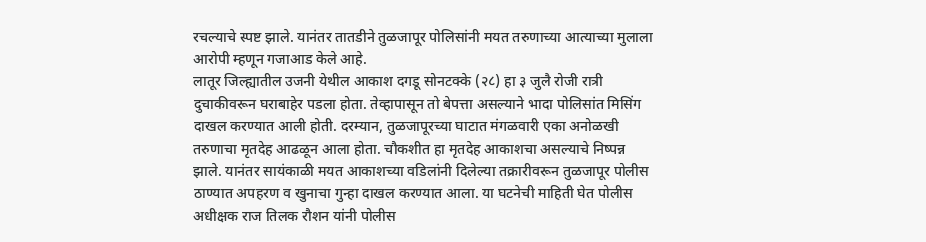रचल्याचे स्पष्ट झाले. यानंतर तातडीने तुळजापूर पोलिसांनी मयत तरुणाच्या आत्याच्या मुलाला आरोपी म्हणून गजाआड केले आहे.
लातूर जिल्ह्यातील उजनी येथील आकाश दगडू सोनटक्के (२८) हा ३ जुलै रोजी रात्री दुचाकीवरून घराबाहेर पडला होता. तेव्हापासून तो बेपत्ता असल्याने भादा पोलिसांत मिसिंग दाखल करण्यात आली होती. दरम्यान, तुळजापूरच्या घाटात मंगळवारी एका अनोळखी तरुणाचा मृतदेह आढळून आला होता. चौकशीत हा मृतदेह आकाशचा असल्याचे निष्पन्न झाले. यानंतर सायंकाळी मयत आकाशच्या वडिलांनी दिलेल्या तक्रारीवरून तुळजापूर पोलीस ठाण्यात अपहरण व खुनाचा गुन्हा दाखल करण्यात आला. या घटनेची माहिती घेत पोलीस अधीक्षक राज तिलक रौशन यांनी पोलीस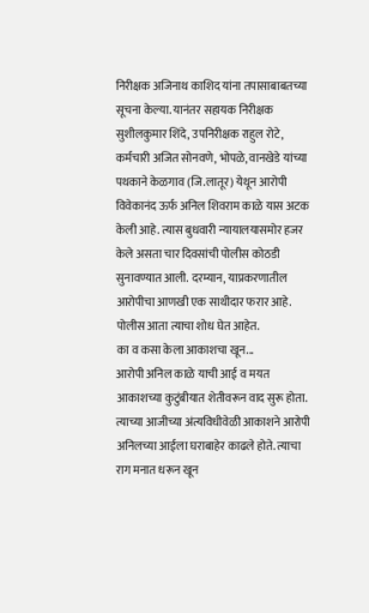निरीक्षक अजिनाथ काशिद यांना तपासाबाबतच्या सूचना केल्या. यानंतर सहायक निरीक्षक सुशीलकुमार शिंदे, उपनिरीक्षक राहुल रोटे, कर्मचारी अजित सोनवणे, भोपळे, वानखेडे यांच्या पथकाने केळगाव (जि.लातूर) येथून आरोपी विवेकानंद ऊर्फ अनिल शिवराम काळे यास अटक केली आहे. त्यास बुधवारी न्यायालयासमोर हजर केले असता चार दिवसांची पोलीस कोठडी सुनावण्यात आली. दरम्यान, याप्रकरणातील आरोपीचा आणखी एक साथीदार फरार आहे. पोलीस आता त्याचा शोध घेत आहेत.
का व कसा केला आकाशचा खून...
आरोपी अनिल काळे याची आई व मयत आकाशच्या कुटुंबीयात शेतीवरून वाद सुरू होता. त्याच्या आजीच्या अंत्यविधीवेळी आकाशने आरोपी अनिलच्या आईला घराबाहेर काढले होते. त्याचा राग मनात धरून खून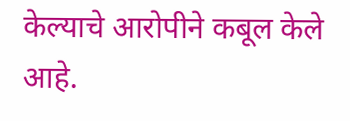केल्याचे आरोपीने कबूल केले आहे.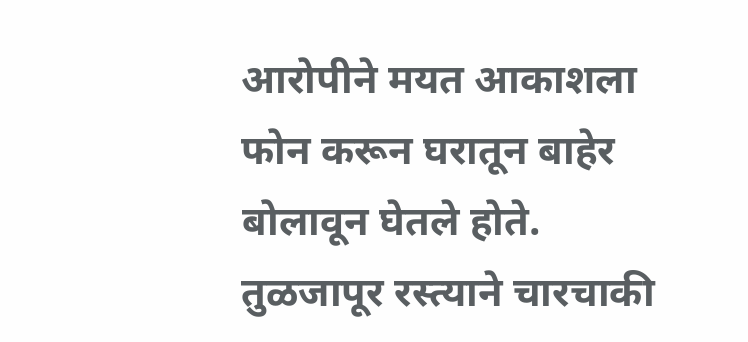आरोपीने मयत आकाशला फोन करून घरातून बाहेर बोलावून घेतले होते. तुळजापूर रस्त्याने चारचाकी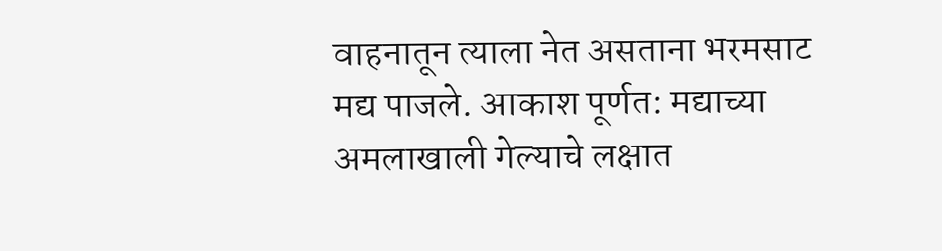वाहनातून त्याला नेत असताना भरमसाट मद्य पाजले. आकाश पूर्णत: मद्याच्या अमलाखाली गेल्याचे लक्षात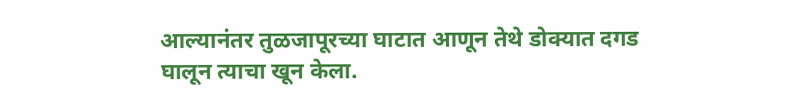आल्यानंतर तुळजापूरच्या घाटात आणून तेथे डोक्यात दगड घालून त्याचा खून केला.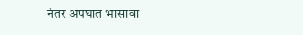नंतर अपघात भासावा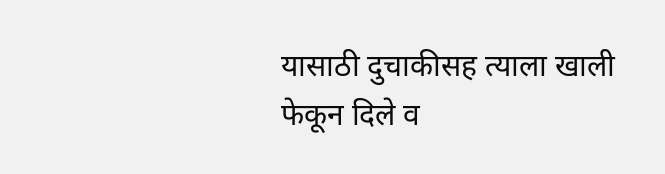यासाठी दुचाकीसह त्याला खाली फेकून दिले व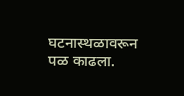घटनास्थळावरून पळ काढला.